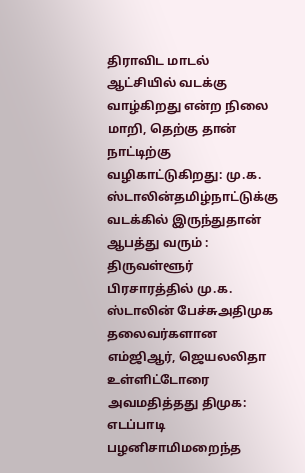திராவிட மாடல் ஆட்சியில் வடக்கு வாழ்கிறது என்ற நிலை மாறி, தெற்கு தான் நாட்டிற்கு வழிகாட்டுகிறது: மு.க. ஸ்டாலின்தமிழ்நாட்டுக்கு வடக்கில் இருந்துதான் ஆபத்து வரும் : திருவள்ளூர் பிரசாரத்தில் மு.க. ஸ்டாலின் பேச்சுஅதிமுக தலைவர்களான எம்ஜிஆர், ஜெயலலிதா உள்ளிட்டோரை அவமதித்தது திமுக: எடப்பாடி பழனிசாமிமறைந்த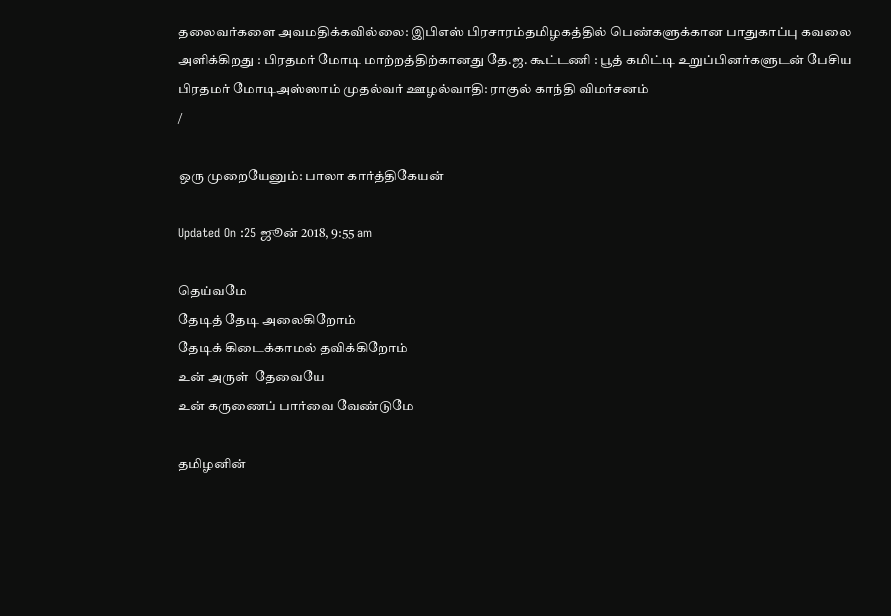தலைவர்களை அவமதிக்கவில்லை: இபிஎஸ் பிரசாரம்தமிழகத்தில் பெண்களுக்கான பாதுகாப்பு கவலை அளிக்கிறது : பிரதமர் மோடி மாற்றத்திற்கானது தே.ஜ. கூட்டணி : பூத் கமிட்டி உறுப்பினர்களுடன் பேசிய பிரதமர் மோடிஅஸ்ஸாம் முதல்வர் ஊழல்வாதி: ராகுல் காந்தி விமர்சனம்
/

ஒரு முறையேனும்: பாலா கார்த்திகேயன்

Updated On :25 ஜூன் 2018, 9:55 am

தெய்வமே
தேடித் தேடி அலைகிறோம்
தேடிக் கிடைக்காமல் தவிக்கிறோம்
உன் அருள்  தேவையே
உன் கருணைப் பார்வை வேண்டுமே

தமிழனின்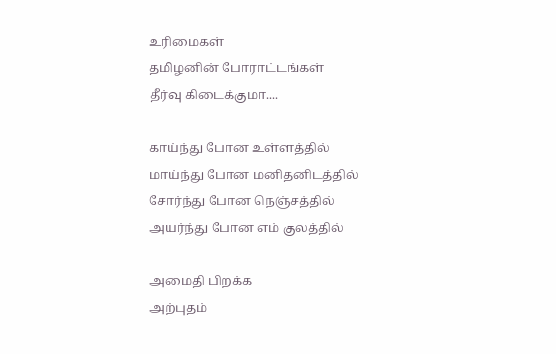உரிமைகள்
தமிழனின் போராட்டங்கள்
தீர்வு கிடைக்குமா....

காய்ந்து போன உள்ளத்தில்
மாய்ந்து போன மனிதனிடத்தில்
சோர்ந்து போன நெஞ்சத்தில்
அயர்ந்து போன எம் குலத்தில்

அமைதி பிறக்க
அற்புதம்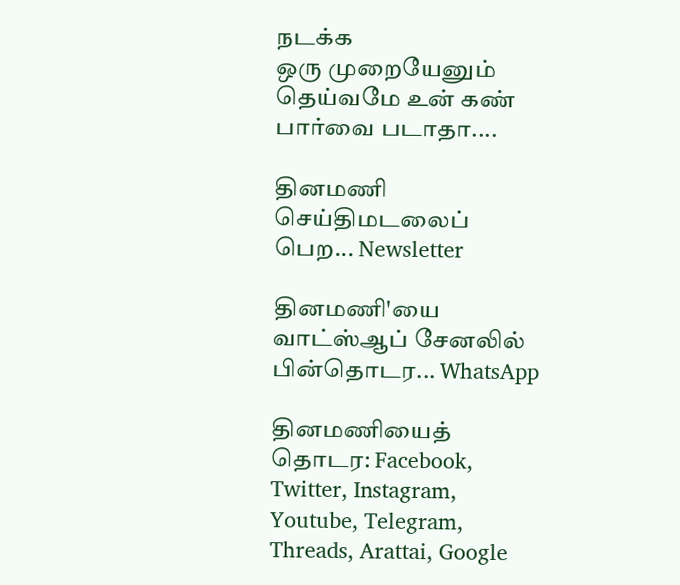நடக்க
ஒரு முறையேனும்
தெய்வமே உன் கண் பார்வை படாதா....

தினமணி செய்திமடலைப் பெற... Newsletter

தினமணி'யை வாட்ஸ்ஆப் சேனலில் பின்தொடர... WhatsApp

தினமணியைத் தொடர: Facebook, Twitter, Instagram, Youtube, Telegram, Threads, Arattai, Google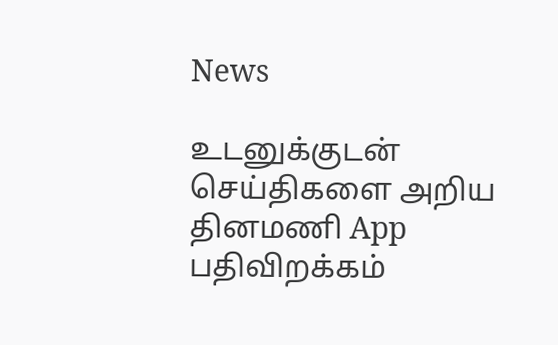News

உடனுக்குடன் செய்திகளை அறிய தினமணி App பதிவிறக்கம்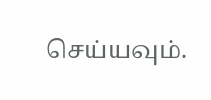செய்யவும்.